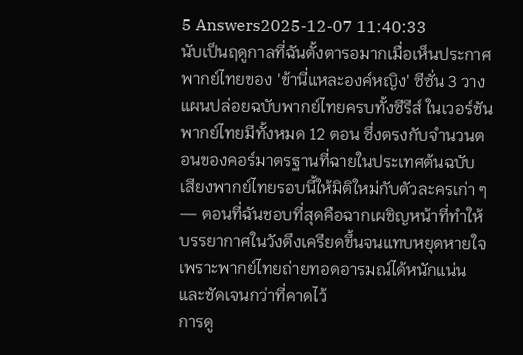5 Answers2025-12-07 11:40:33
นับเป็นฤดูกาลที่ฉันตั้งตารอมากเมื่อเห็นประกาศพากย์ไทยของ 'ข้านี่แหละองค์หญิง' ซีซั่น 3 วางแผนปล่อยฉบับพากย์ไทยครบทั้งซีรีส์ ในเวอร์ชันพากย์ไทยมีทั้งหมด 12 ตอน ซึ่งตรงกับจำนวนตอนของคอร์มาตรฐานที่ฉายในประเทศต้นฉบับ
เสียงพากย์ไทยรอบนี้ให้มิติใหม่กับตัวละครเก่า ๆ — ตอนที่ฉันชอบที่สุดคือฉากเผชิญหน้าที่ทำให้บรรยากาศในวังตึงเครียดขึ้นจนแทบหยุดหายใจ เพราะพากย์ไทยถ่ายทอดอารมณ์ได้หนักแน่นและชัดเจนกว่าที่คาดไว้
การดู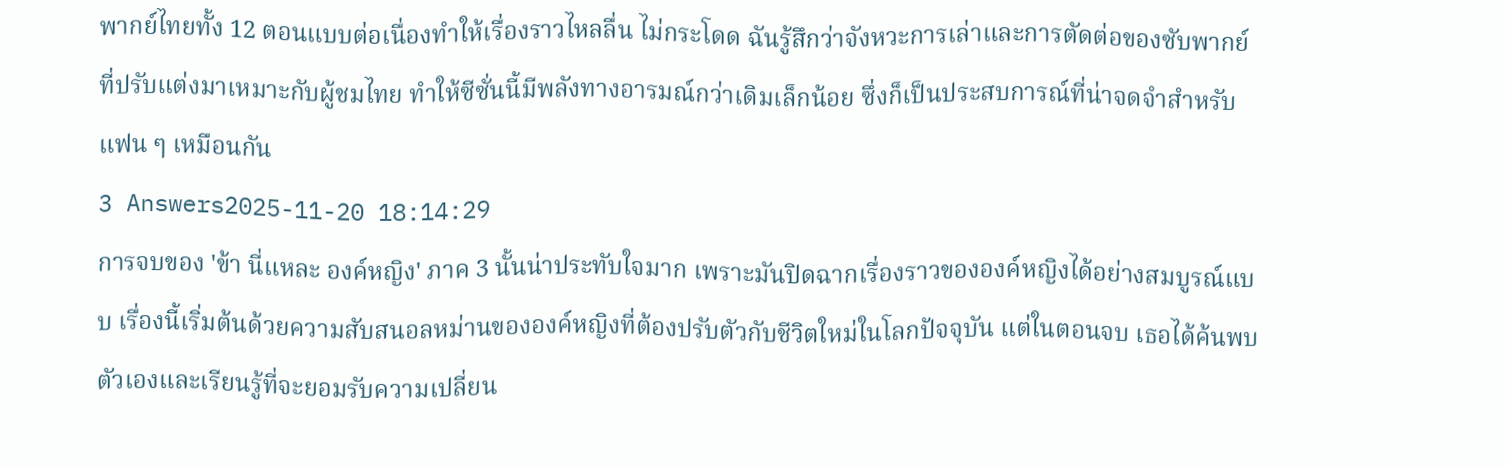พากย์ไทยทั้ง 12 ตอนแบบต่อเนื่องทำให้เรื่องราวไหลลื่น ไม่กระโดด ฉันรู้สึกว่าจังหวะการเล่าและการตัดต่อของซับพากย์ที่ปรับแต่งมาเหมาะกับผู้ชมไทย ทำให้ซีซั่นนี้มีพลังทางอารมณ์กว่าเดิมเล็กน้อย ซึ่งก็เป็นประสบการณ์ที่น่าจดจำสำหรับแฟน ๆ เหมือนกัน
3 Answers2025-11-20 18:14:29
การจบของ 'ข้า นี่แหละ องค์หญิง' ภาค 3 นั้นน่าประทับใจมาก เพราะมันปิดฉากเรื่องราวขององค์หญิงได้อย่างสมบูรณ์แบบ เรื่องนี้เริ่มต้นด้วยความสับสนอลหม่านขององค์หญิงที่ต้องปรับตัวกับชีวิตใหม่ในโลกปัจจุบัน แต่ในตอนจบ เธอได้ค้นพบตัวเองและเรียนรู้ที่จะยอมรับความเปลี่ยน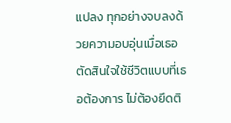แปลง ทุกอย่างจบลงด้วยความอบอุ่นเมื่อเธอตัดสินใจใช้ชีวิตแบบที่เธอต้องการ ไม่ต้องยึดติ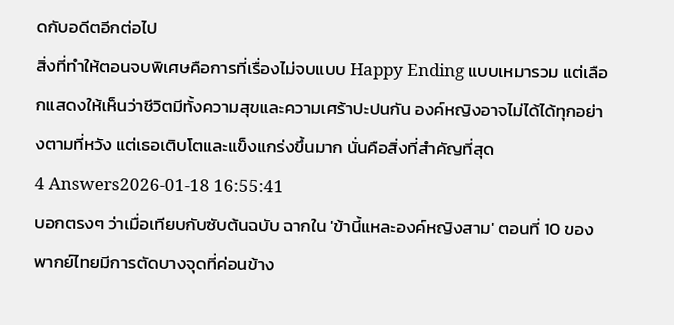ดกับอดีตอีกต่อไป
สิ่งที่ทำให้ตอนจบพิเศษคือการที่เรื่องไม่จบแบบ Happy Ending แบบเหมารวม แต่เลือกแสดงให้เห็นว่าชีวิตมีทั้งความสุขและความเศร้าปะปนกัน องค์หญิงอาจไม่ได้ได้ทุกอย่างตามที่หวัง แต่เธอเติบโตและแข็งแกร่งขึ้นมาก นั่นคือสิ่งที่สำคัญที่สุด
4 Answers2026-01-18 16:55:41
บอกตรงๆ ว่าเมื่อเทียบกับซับต้นฉบับ ฉากใน 'ข้านี้แหละองค์หญิงสาม' ตอนที่ 10 ของพากย์ไทยมีการตัดบางจุดที่ค่อนข้าง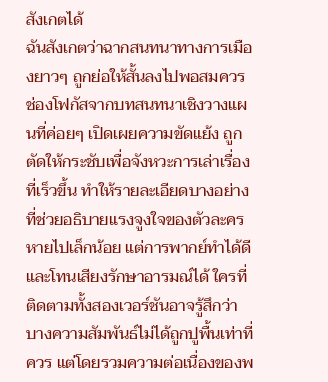สังเกตได้
ฉันสังเกตว่าฉากสนทนาทางการเมืองยาวๆ ถูกย่อให้สั้นลงไปพอสมควร ช่องโฟกัสจากบทสนทนาเชิงวางแผนที่ค่อยๆ เปิดเผยความขัดแย้ง ถูกตัดให้กระชับเพื่อจังหวะการเล่าเรื่องที่เร็วขึ้น ทำให้รายละเอียดบางอย่างที่ช่วยอธิบายแรงจูงใจของตัวละครหายไปเล็กน้อย แต่การพากย์ทำได้ดีและโทนเสียงรักษาอารมณ์ได้ ใครที่ติดตามทั้งสองเวอร์ชันอาจรู้สึกว่าบางความสัมพันธ์ไม่ได้ถูกปูพื้นเท่าที่ควร แต่โดยรวมความต่อเนื่องของพ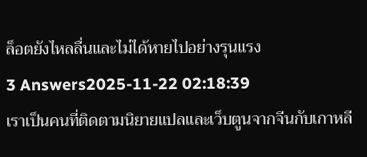ล็อตยังไหลลื่นและไม่ได้หายไปอย่างรุนแรง
3 Answers2025-11-22 02:18:39
เราเป็นคนที่ติดตามนิยายแปลและเว็บตูนจากจีนกับเกาหลี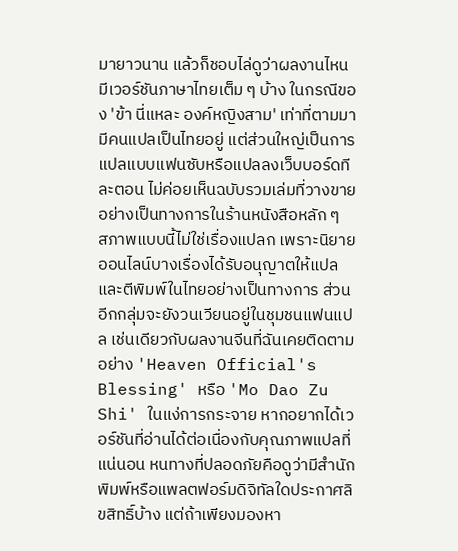มายาวนาน แล้วก็ชอบไล่ดูว่าผลงานไหนมีเวอร์ชันภาษาไทยเต็ม ๆ บ้าง ในกรณีของ 'ข้า นี่แหละ องค์หญิงสาม' เท่าที่ตามมา มีคนแปลเป็นไทยอยู่ แต่ส่วนใหญ่เป็นการแปลแบบแฟนซับหรือแปลลงเว็บบอร์ดทีละตอน ไม่ค่อยเห็นฉบับรวมเล่มที่วางขายอย่างเป็นทางการในร้านหนังสือหลัก ๆ
สภาพแบบนี้ไม่ใช่เรื่องแปลก เพราะนิยายออนไลน์บางเรื่องได้รับอนุญาตให้แปลและตีพิมพ์ในไทยอย่างเป็นทางการ ส่วนอีกกลุ่มจะยังวนเวียนอยู่ในชุมชนแฟนแปล เช่นเดียวกับผลงานจีนที่ฉันเคยติดตามอย่าง 'Heaven Official's Blessing' หรือ 'Mo Dao Zu Shi' ในแง่การกระจาย หากอยากได้เวอร์ชันที่อ่านได้ต่อเนื่องกับคุณภาพแปลที่แน่นอน หนทางที่ปลอดภัยคือดูว่ามีสำนักพิมพ์หรือแพลตฟอร์มดิจิทัลใดประกาศลิขสิทธิ์บ้าง แต่ถ้าเพียงมองหา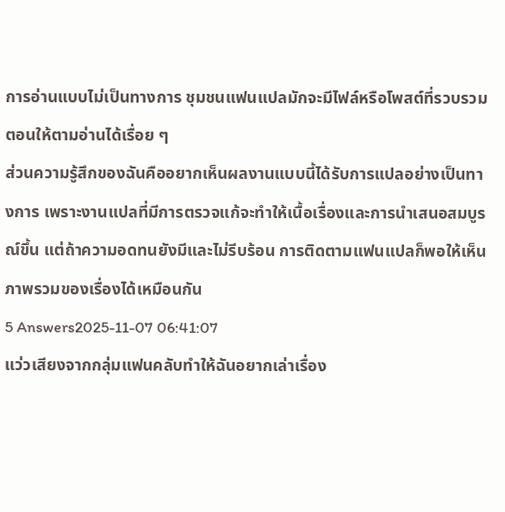การอ่านแบบไม่เป็นทางการ ชุมชนแฟนแปลมักจะมีไฟล์หรือโพสต์ที่รวบรวมตอนให้ตามอ่านได้เรื่อย ๆ
ส่วนความรู้สึกของฉันคืออยากเห็นผลงานแบบนี้ได้รับการแปลอย่างเป็นทางการ เพราะงานแปลที่มีการตรวจแก้จะทำให้เนื้อเรื่องและการนำเสนอสมบูรณ์ขึ้น แต่ถ้าความอดทนยังมีและไม่รีบร้อน การติดตามแฟนแปลก็พอให้เห็นภาพรวมของเรื่องได้เหมือนกัน
5 Answers2025-11-07 06:41:07
แว่วเสียงจากกลุ่มแฟนคลับทำให้ฉันอยากเล่าเรื่อง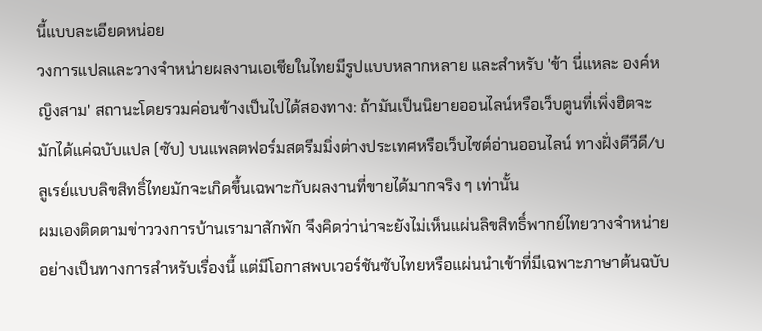นี้แบบละเอียดหน่อย
วงการแปลและวางจำหน่ายผลงานเอเชียในไทยมีรูปแบบหลากหลาย และสำหรับ 'ข้า นี่แหละ องค์หญิงสาม' สถานะโดยรวมค่อนข้างเป็นไปได้สองทาง: ถ้ามันเป็นนิยายออนไลน์หรือเว็บตูนที่เพิ่งฮิตจะมักได้แค่ฉบับแปล (ซับ) บนแพลตฟอร์มสตรีมมิ่งต่างประเทศหรือเว็บไซต์อ่านออนไลน์ ทางฝั่งดีวีดี/บลูเรย์แบบลิขสิทธิ์ไทยมักจะเกิดขึ้นเฉพาะกับผลงานที่ขายได้มากจริง ๆ เท่านั้น
ผมเองติดตามข่าววงการบ้านเรามาสักพัก จึงคิดว่าน่าจะยังไม่เห็นแผ่นลิขสิทธิ์พากย์ไทยวางจำหน่ายอย่างเป็นทางการสำหรับเรื่องนี้ แต่มีโอกาสพบเวอร์ชันซับไทยหรือแผ่นนำเข้าที่มีเฉพาะภาษาต้นฉบับ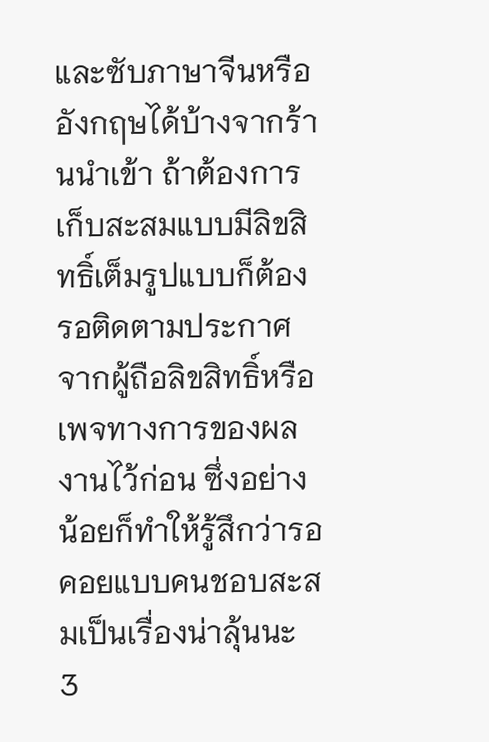และซับภาษาจีนหรืออังกฤษได้บ้างจากร้านนำเข้า ถ้าต้องการเก็บสะสมแบบมีลิขสิทธิ์เต็มรูปแบบก็ต้องรอติดตามประกาศจากผู้ถือลิขสิทธิ์หรือเพจทางการของผลงานไว้ก่อน ซึ่งอย่างน้อยก็ทำให้รู้สึกว่ารอคอยแบบคนชอบสะสมเป็นเรื่องน่าลุ้นนะ
3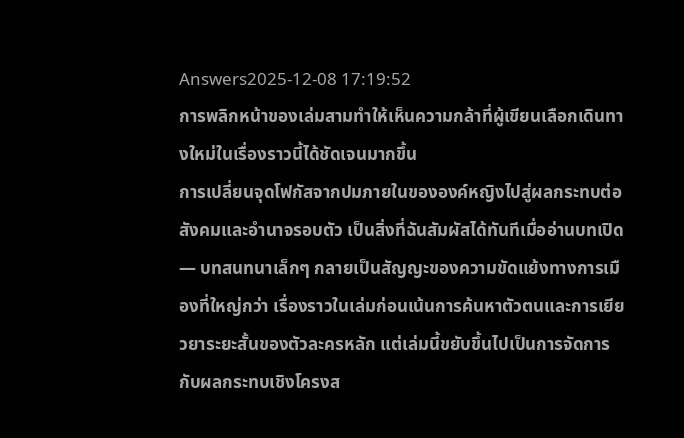Answers2025-12-08 17:19:52
การพลิกหน้าของเล่มสามทำให้เห็นความกล้าที่ผู้เขียนเลือกเดินทางใหม่ในเรื่องราวนี้ได้ชัดเจนมากขึ้น
การเปลี่ยนจุดโฟกัสจากปมภายในขององค์หญิงไปสู่ผลกระทบต่อสังคมและอำนาจรอบตัว เป็นสิ่งที่ฉันสัมผัสได้ทันทีเมื่ออ่านบทเปิด — บทสนทนาเล็กๆ กลายเป็นสัญญะของความขัดแย้งทางการเมืองที่ใหญ่กว่า เรื่องราวในเล่มก่อนเน้นการค้นหาตัวตนและการเยียวยาระยะสั้นของตัวละครหลัก แต่เล่มนี้ขยับขึ้นไปเป็นการจัดการกับผลกระทบเชิงโครงส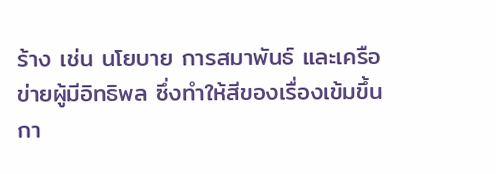ร้าง เช่น นโยบาย การสมาพันธ์ และเครือข่ายผู้มีอิทธิพล ซึ่งทำให้สีของเรื่องเข้มขึ้น
กา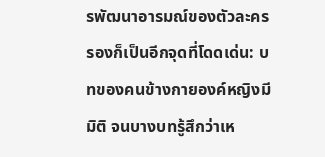รพัฒนาอารมณ์ของตัวละครรองก็เป็นอีกจุดที่โดดเด่น: บทของคนข้างกายองค์หญิงมีมิติ จนบางบทรู้สึกว่าเห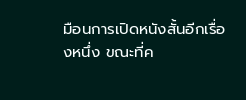มือนการเปิดหนังสั้นอีกเรื่องหนึ่ง ขณะที่ค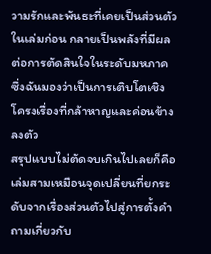วามรักและพันธะที่เคยเป็นส่วนตัวในเล่มก่อน กลายเป็นพลังที่มีผลต่อการตัดสินใจในระดับมหภาค ซึ่งฉันมองว่าเป็นการเติบโตเชิงโครงเรื่องที่กล้าหาญและค่อนข้างลงตัว
สรุปแบบไม่ตัดจบเกินไปเลยก็คือ เล่มสามเหมือนจุดเปลี่ยนที่ยกระดับจากเรื่องส่วนตัวไปสู่การตั้งคำถามเกี่ยวกับ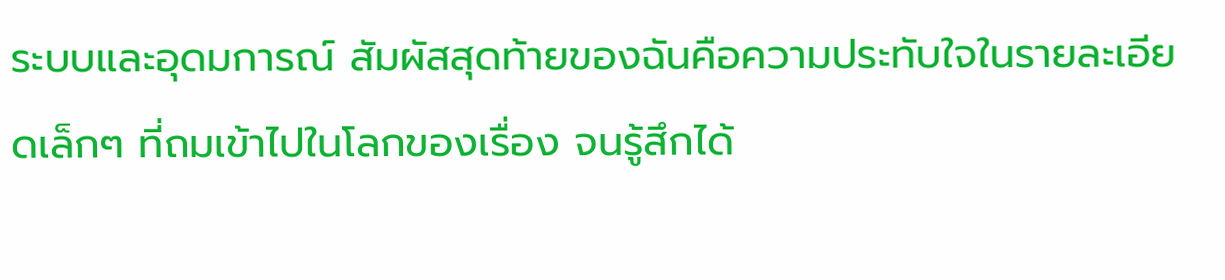ระบบและอุดมการณ์ สัมผัสสุดท้ายของฉันคือความประทับใจในรายละเอียดเล็กๆ ที่ถมเข้าไปในโลกของเรื่อง จนรู้สึกได้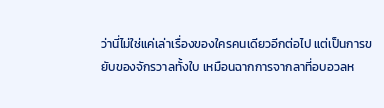ว่านี่ไม่ใช่แค่เล่าเรื่องของใครคนเดียวอีกต่อไป แต่เป็นการขยับของจักรวาลทั้งใบ เหมือนฉากการจากลาที่อบอวลห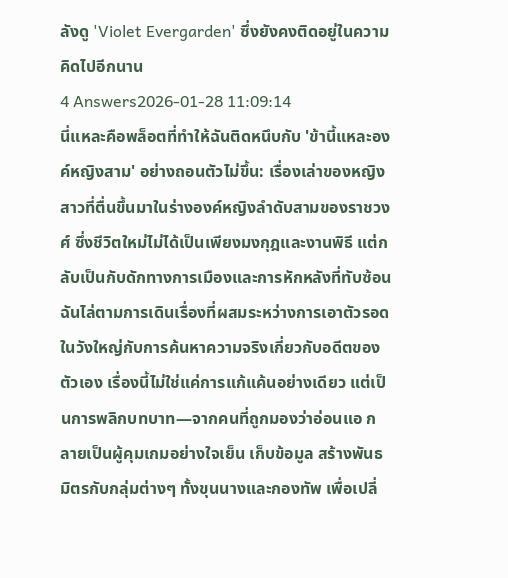ลังดู 'Violet Evergarden' ซึ่งยังคงติดอยู่ในความคิดไปอีกนาน
4 Answers2026-01-28 11:09:14
นี่แหละคือพล็อตที่ทำให้ฉันติดหนึบกับ 'ข้านี้แหละองค์หญิงสาม' อย่างถอนตัวไม่ขึ้น: เรื่องเล่าของหญิงสาวที่ตื่นขึ้นมาในร่างองค์หญิงลำดับสามของราชวงศ์ ซึ่งชีวิตใหม่ไม่ได้เป็นเพียงมงกุฎและงานพิธี แต่กลับเป็นกับดักทางการเมืองและการหักหลังที่ทับซ้อน
ฉันไล่ตามการเดินเรื่องที่ผสมระหว่างการเอาตัวรอดในวังใหญ่กับการค้นหาความจริงเกี่ยวกับอดีตของตัวเอง เรื่องนี้ไม่ใช่แค่การแก้แค้นอย่างเดียว แต่เป็นการพลิกบทบาท—จากคนที่ถูกมองว่าอ่อนแอ กลายเป็นผู้คุมเกมอย่างใจเย็น เก็บข้อมูล สร้างพันธมิตรกับกลุ่มต่างๆ ทั้งขุนนางและกองทัพ เพื่อเปลี่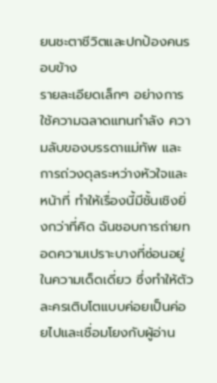ยนชะตาชีวิตและปกป้องคนรอบข้าง
รายละเอียดเล็กๆ อย่างการใช้ความฉลาดแทนกำลัง ความลับของบรรดาแม่ทัพ และการถ่วงดุลระหว่างหัวใจและหน้าที่ ทำให้เรื่องนี้มีชั้นเชิงยิ่งกว่าที่คิด ฉันชอบการถ่ายทอดความเปราะบางที่ซ่อนอยู่ในความเด็ดเดี่ยว ซึ่งทำให้ตัวละครเติบโตแบบค่อยเป็นค่อยไปและเชื่อมโยงกับผู้อ่าน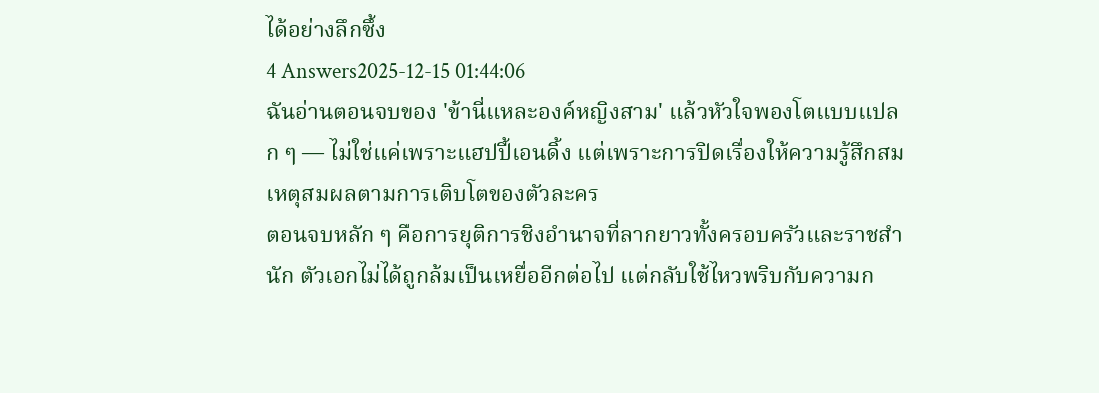ได้อย่างลึกซึ้ง
4 Answers2025-12-15 01:44:06
ฉันอ่านตอนจบของ 'ข้านี่แหละองค์หญิงสาม' แล้วหัวใจพองโตแบบแปลก ๆ — ไม่ใช่แค่เพราะแฮปปี้เอนดิ้ง แต่เพราะการปิดเรื่องให้ความรู้สึกสมเหตุสมผลตามการเติบโตของตัวละคร
ตอนจบหลัก ๆ คือการยุติการชิงอำนาจที่ลากยาวทั้งครอบครัวและราชสำนัก ตัวเอกไม่ได้ถูกล้มเป็นเหยื่ออีกต่อไป แต่กลับใช้ไหวพริบกับความก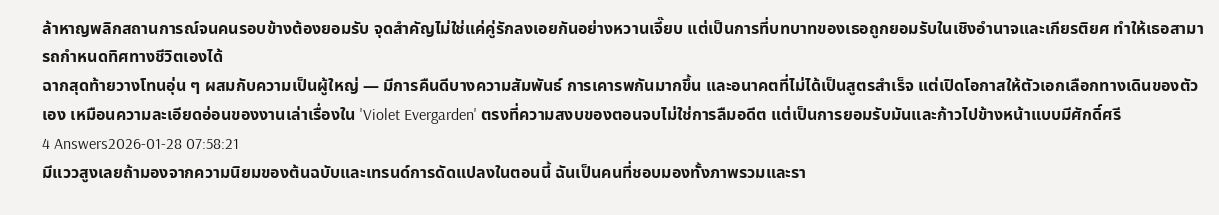ล้าหาญพลิกสถานการณ์จนคนรอบข้างต้องยอมรับ จุดสำคัญไม่ใช่แค่คู่รักลงเอยกันอย่างหวานเจี๊ยบ แต่เป็นการที่บทบาทของเธอถูกยอมรับในเชิงอำนาจและเกียรติยศ ทำให้เธอสามารถกำหนดทิศทางชีวิตเองได้
ฉากสุดท้ายวางโทนอุ่น ๆ ผสมกับความเป็นผู้ใหญ่ — มีการคืนดีบางความสัมพันธ์ การเคารพกันมากขึ้น และอนาคตที่ไม่ได้เป็นสูตรสำเร็จ แต่เปิดโอกาสให้ตัวเอกเลือกทางเดินของตัวเอง เหมือนความละเอียดอ่อนของงานเล่าเรื่องใน 'Violet Evergarden' ตรงที่ความสงบของตอนจบไม่ใช่การลืมอดีต แต่เป็นการยอมรับมันและก้าวไปข้างหน้าแบบมีศักดิ์ศรี
4 Answers2026-01-28 07:58:21
มีแววสูงเลยถ้ามองจากความนิยมของต้นฉบับและเทรนด์การดัดแปลงในตอนนี้ ฉันเป็นคนที่ชอบมองทั้งภาพรวมและรา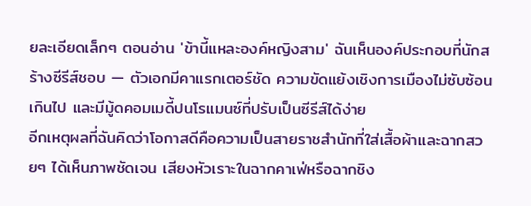ยละเอียดเล็กๆ ตอนอ่าน 'ข้านี้แหละองค์หญิงสาม' ฉันเห็นองค์ประกอบที่นักสร้างซีรีส์ชอบ — ตัวเอกมีคาแรกเตอร์ชัด ความขัดแย้งเชิงการเมืองไม่ซับซ้อนเกินไป และมีมู้ดคอมเมดี้ปนโรแมนซ์ที่ปรับเป็นซีรีส์ได้ง่าย
อีกเหตุผลที่ฉันคิดว่าโอกาสดีคือความเป็นสายราชสำนักที่ใส่เสื้อผ้าและฉากสวยๆ ได้เห็นภาพชัดเจน เสียงหัวเราะในฉากคาเฟ่หรือฉากชิง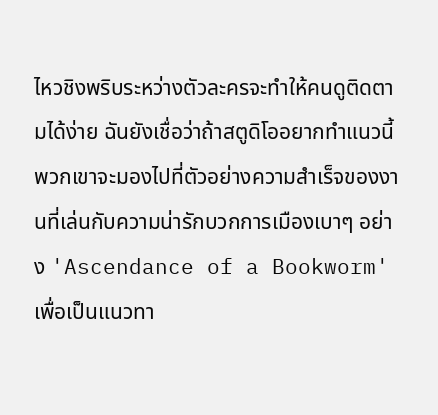ไหวชิงพริบระหว่างตัวละครจะทำให้คนดูติดตามได้ง่าย ฉันยังเชื่อว่าถ้าสตูดิโออยากทำแนวนี้ พวกเขาจะมองไปที่ตัวอย่างความสำเร็จของงานที่เล่นกับความน่ารักบวกการเมืองเบาๆ อย่าง 'Ascendance of a Bookworm' เพื่อเป็นแนวทา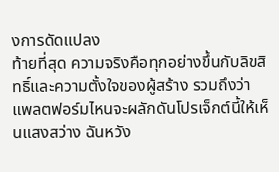งการดัดแปลง
ท้ายที่สุด ความจริงคือทุกอย่างขึ้นกับลิขสิทธิ์และความตั้งใจของผู้สร้าง รวมถึงว่าแพลตฟอร์มไหนจะผลักดันโปรเจ็กต์นี้ให้เห็นแสงสว่าง ฉันหวัง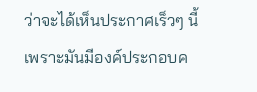ว่าจะได้เห็นประกาศเร็วๆ นี้ เพราะมันมีองค์ประกอบค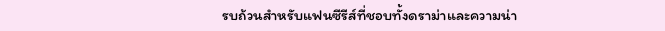รบถ้วนสำหรับแฟนซีรีส์ที่ชอบทั้งดราม่าและความน่า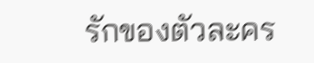รักของตัวละคร